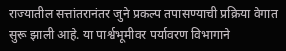राज्यातील सत्तांतरानंतर जुने प्रकल्प तपासण्याची प्रक्रिया वेगात सुरू झाली आहे. या पार्श्वभूमीवर पर्यावरण विभागाने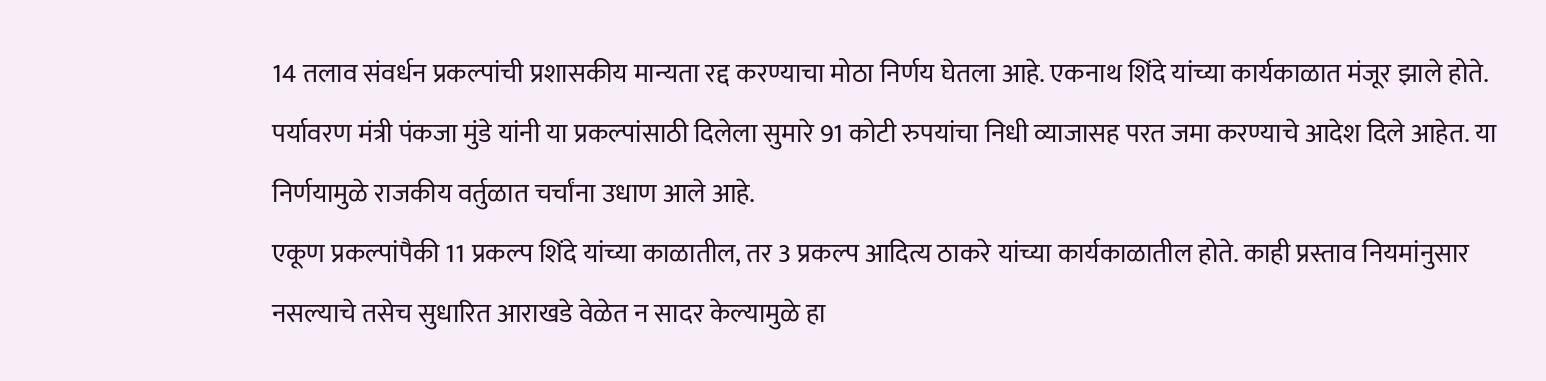14 तलाव संवर्धन प्रकल्पांची प्रशासकीय मान्यता रद्द करण्याचा मोठा निर्णय घेतला आहे. एकनाथ शिंदे यांच्या कार्यकाळात मंजूर झाले होते.
पर्यावरण मंत्री पंकजा मुंडे यांनी या प्रकल्पांसाठी दिलेला सुमारे 91 कोटी रुपयांचा निधी व्याजासह परत जमा करण्याचे आदेश दिले आहेत. या निर्णयामुळे राजकीय वर्तुळात चर्चांना उधाण आले आहे.
एकूण प्रकल्पांपैकी 11 प्रकल्प शिंदे यांच्या काळातील, तर 3 प्रकल्प आदित्य ठाकरे यांच्या कार्यकाळातील होते. काही प्रस्ताव नियमांनुसार नसल्याचे तसेच सुधारित आराखडे वेळेत न सादर केल्यामुळे हा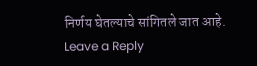निर्णय घेतल्याचे सांगितले जात आहे.
Leave a Reply